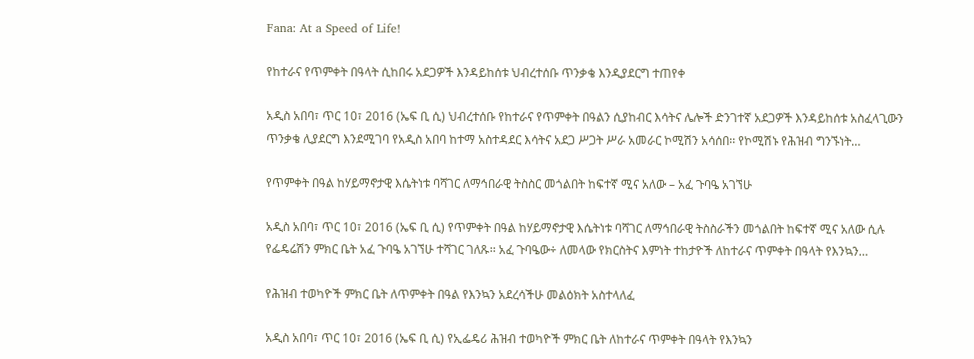Fana: At a Speed of Life!

የከተራና የጥምቀት በዓላት ሲከበሩ አደጋዎች እንዳይከሰቱ ህብረተሰቡ ጥንቃቄ እንዲያደርግ ተጠየቀ

አዲስ አበባ፣ ጥር 10፣ 2016 (ኤፍ ቢ ሲ) ህብረተሰቡ የከተራና የጥምቀት በዓልን ሲያከብር እሳትና ሌሎች ድንገተኛ አደጋዎች እንዳይከሰቱ አስፈላጊውን ጥንቃቄ ሊያደርግ እንደሚገባ የአዲስ አበባ ከተማ አስተዳደር እሳትና አደጋ ሥጋት ሥራ አመራር ኮሚሽን አሳሰበ፡፡ የኮሚሽኑ የሕዝብ ግንኙነት…

የጥምቀት በዓል ከሃይማኖታዊ እሴትነቱ ባሻገር ለማኅበራዊ ትስስር መጎልበት ከፍተኛ ሚና አለው – አፈ ጉባዔ አገኘሁ

አዲስ አበባ፣ ጥር 10፣ 2016 (ኤፍ ቢ ሲ) የጥምቀት በዓል ከሃይማኖታዊ እሴትነቱ ባሻገር ለማኅበራዊ ትስስራችን መጎልበት ከፍተኛ ሚና አለው ሲሉ የፌዴሬሽን ምክር ቤት አፈ ጉባዔ አገኘሁ ተሻገር ገለጹ፡፡ አፈ ጉባዔው÷ ለመላው የክርስትና እምነት ተከታዮች ለከተራና ጥምቀት በዓላት የእንኳን…

የሕዝብ ተወካዮች ምክር ቤት ለጥምቀት በዓል የእንኳን አደረሳችሁ መልዕክት አስተላለፈ

አዲስ አበባ፣ ጥር 10፣ 2016 (ኤፍ ቢ ሲ) የኢፌዴሪ ሕዝብ ተወካዮች ምክር ቤት ለከተራና ጥምቀት በዓላት የእንኳን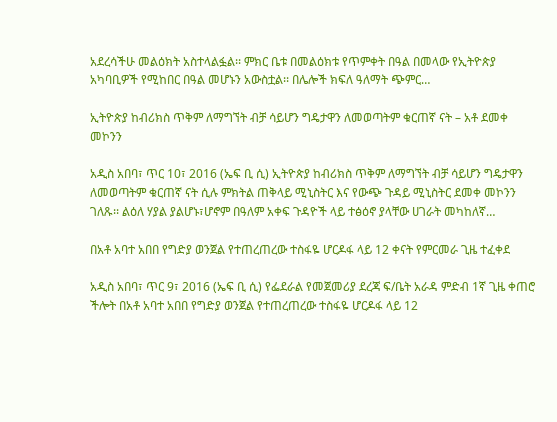አደረሳችሁ መልዕክት አስተላልፏል፡፡ ምክር ቤቱ በመልዕክቱ የጥምቀት በዓል በመላው የኢትዮጵያ አካባቢዎች የሚከበር በዓል መሆኑን አውስቷል፡፡ በሌሎች ክፍለ ዓለማት ጭምር…

ኢትዮጵያ ከብሪክስ ጥቅም ለማግኘት ብቻ ሳይሆን ግዴታዋን ለመወጣትም ቁርጠኛ ናት – አቶ ደመቀ መኮንን

አዲስ አበባ፣ ጥር 10፣ 2016 (ኤፍ ቢ ሲ) ኢትዮጵያ ከብሪክስ ጥቅም ለማግኘት ብቻ ሳይሆን ግዴታዋን ለመወጣትም ቁርጠኛ ናት ሲሉ ምክትል ጠቅላይ ሚኒስትር እና የውጭ ጉዳይ ሚኒስትር ደመቀ መኮንን ገለጹ፡፡ ልዕለ ሃያል ያልሆኑ፣ሆኖም በዓለም አቀፍ ጉዳዮች ላይ ተፅዕኖ ያላቸው ሀገራት መካከለኛ…

በአቶ አባተ አበበ የግድያ ወንጀል የተጠረጠረው ተስፋዬ ሆርዶፋ ላይ 12 ቀናት የምርመራ ጊዜ ተፈቀደ

አዲስ አበባ፣ ጥር 9፣ 2016 (ኤፍ ቢ ሲ) የፌደራል የመጀመሪያ ደረጃ ፍ/ቤት አራዳ ምድብ 1ኛ ጊዜ ቀጠሮ ችሎት በአቶ አባተ አበበ የግድያ ወንጀል የተጠረጠረው ተስፋዬ ሆርዶፋ ላይ 12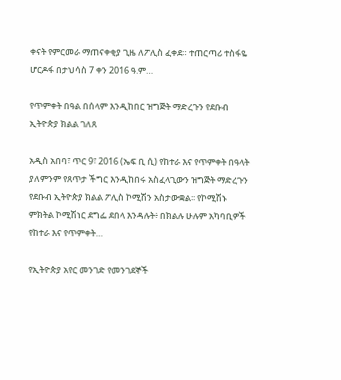ቀናት የምርመራ ማጠናቀቂያ ጊዜ ለፖሊስ ፈቀደ። ተጠርጣሪ ተስፋዬ ሆርዶፋ በታህሳስ 7 ቀን 2016 ዓ.ም…

የጥምቀት በዓል በሰላም እንዲከበር ዝግጅት ማድረጉን የደቡብ ኢትዮጵያ ክልል ገለጸ

አዲስ አበባ፣ ጥር 9፣ 2016 (ኤፍ ቢ ሲ) የከተራ እና የጥምቀት በዓላት ያለምንም የጸጥታ ችግር እንዲከበሩ አስፈላጊውን ዝግጅት ማድረጉን የደቡብ ኢትዮጵያ ክልል ፖሊስ ኮሚሽን አስታውቋል፡፡ የኮሚሽኑ ምክትል ኮሚሽነር ደግፌ ደበላ እንዳሉት፥ በክልሉ ሁሉም አካባቢዎች የከተራ እና የጥምቀት…

የኢትዮጵያ አየር መንገድ የመንገደኞች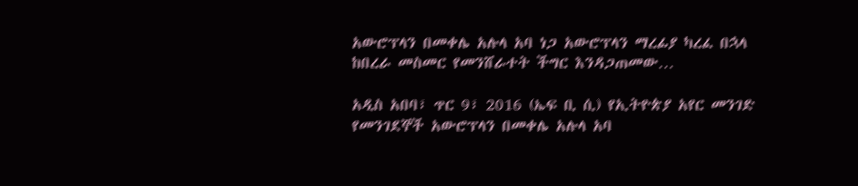አውሮፕላን በመቀሌ አሉላ አባ ነጋ አውሮፕላን ማረፊያ ካረፈ በኋላ ከበረራ መስመር የመንሸራተት ችግር እንዳጋጠመው…

አዲስ አበባ፣ ጥር 9፣ 2016 (ኤፍ ቢ ሲ) የኢትዮጵያ አየር መንገድ የመንገደኞች አውሮፕላን በመቀሌ አሉላ አባ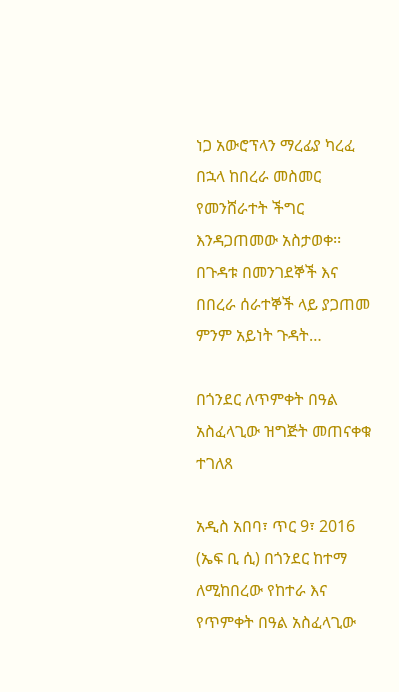ነጋ አውሮፕላን ማረፊያ ካረፈ በኋላ ከበረራ መስመር የመንሸራተት ችግር እንዳጋጠመው አስታወቀ፡፡ በጉዳቱ በመንገደኞች እና በበረራ ሰራተኞች ላይ ያጋጠመ ምንም አይነት ጉዳት…

በጎንደር ለጥምቀት በዓል አስፈላጊው ዝግጅት መጠናቀቁ ተገለጸ

አዲስ አበባ፣ ጥር 9፣ 2016 (ኤፍ ቢ ሲ) በጎንደር ከተማ ለሚከበረው የከተራ እና የጥምቀት በዓል አስፈላጊው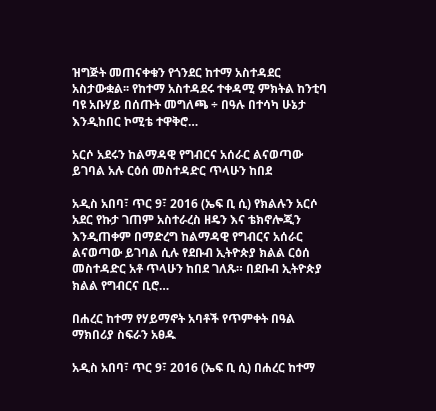ዝግጅት መጠናቀቁን የጎንደር ከተማ አስተዳደር አስታውቋል፡፡ የከተማ አስተዳደሩ ተቀዳሚ ምክትል ከንቲባ ባዩ አቡሃይ በሰጡት መግለጫ ÷ በዓሉ በተሳካ ሁኔታ እንዲከበር ኮሚቴ ተዋቅሮ…

አርሶ አደሩን ከልማዳዊ የግብርና አሰራር ልናወጣው ይገባል አሉ ርዕሰ መስተዳድር ጥላሁን ከበደ

አዲስ አበባ፣ ጥር 9፣ 2016 (ኤፍ ቢ ሲ) የክልሉን አርሶ አደር የኩታ ገጠም አስተራረስ ዘዴን እና ቴክኖሎጂን እንዲጠቀም በማድረግ ከልማዳዊ የግብርና አሰራር ልናወጣው ይገባል ሲሉ የደቡብ ኢትዮጵያ ክልል ርዕሰ መስተዳድር አቶ ጥላሁን ከበደ ገለጹ። በደቡብ ኢትዮጵያ ክልል የግብርና ቢሮ…

በሐረር ከተማ የሃይማኖት አባቶች የጥምቀት በዓል ማክበሪያ ስፍራን አፀዱ

አዲስ አበባ፣ ጥር 9፣ 2016 (ኤፍ ቢ ሲ) በሐረር ከተማ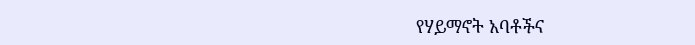የሃይማኖት አባቶችና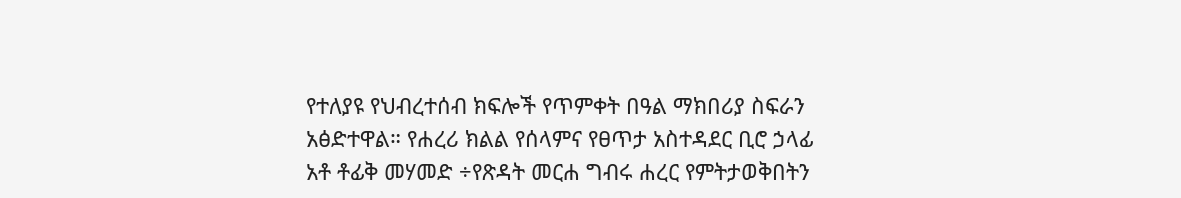የተለያዩ የህብረተሰብ ክፍሎች የጥምቀት በዓል ማክበሪያ ስፍራን አፅድተዋል። የሐረሪ ክልል የሰላምና የፀጥታ አስተዳደር ቢሮ ኃላፊ አቶ ቶፊቅ መሃመድ ÷የጽዳት መርሐ ግብሩ ሐረር የምትታወቅበትን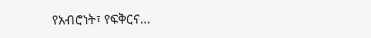የአብሮነት፣ የፍቅርና…